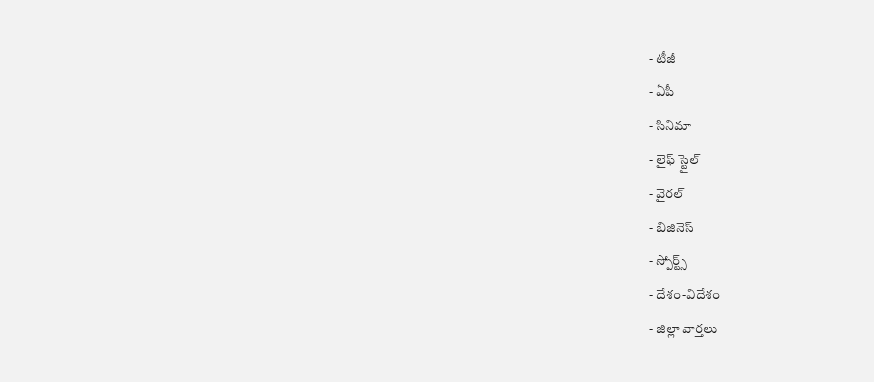- టీజీ
- ఏపీ
- సినిమా
- లైఫ్ స్టైల్
- వైరల్
- బిజినెస్
- స్పోర్ట్స్
- దేశం-విదేశం
- జిల్లా వార్తలు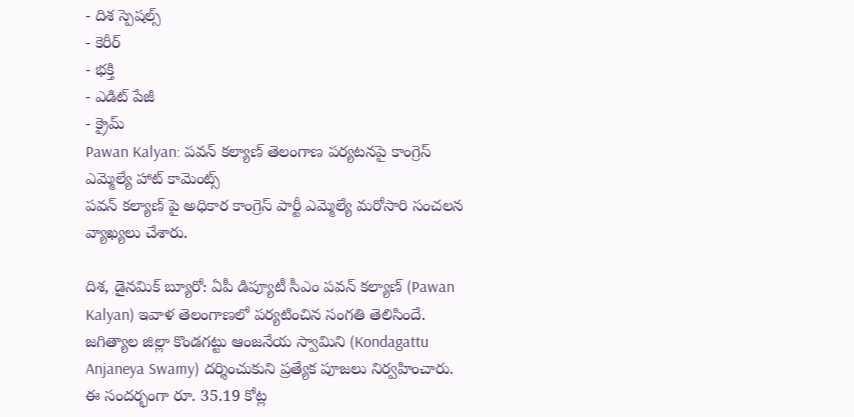- దిశ స్పెషల్స్
- కెరీర్
- భక్తి
- ఎడిట్ పేజీ
- క్రైమ్
Pawan Kalyan: పవన్ కల్యాణ్ తెలంగాణ పర్యటనపై కాంగ్రెస్ ఎమ్మెల్యే హాట్ కామెంట్స్
పవన్ కల్యాణ్ పై అధికార కాంగ్రెస్ పార్టీ ఎమ్మెల్యే మరోసారి సంచలన వ్యాఖ్యలు చేశారు.

దిశ, డైనమిక్ బ్యూరో: ఏపీ డిప్యూటీ సీఎం పవన్ కల్యాణ్ (Pawan Kalyan) ఇవాళ తెలంగాణలో పర్యటించిన సంగతి తెలిసిందే. జగిత్యాల జిల్లా కొండగట్టు ఆంజనేయ స్వామిని (Kondagattu Anjaneya Swamy) దర్శించుకుని ప్రత్యేక పూజలు నిర్వహించారు. ఈ సందర్భంగా రూ. 35.19 కోట్ల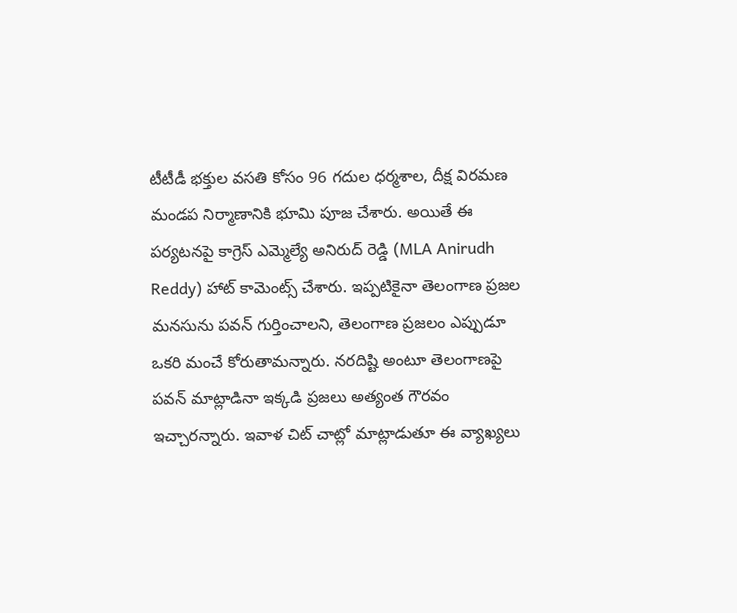టీటీడీ భక్తుల వసతి కోసం 96 గదుల ధర్మశాల, దీక్ష విరమణ మండప నిర్మాణానికి భూమి పూజ చేశారు. అయితే ఈ పర్యటనపై కాగ్రెస్ ఎమ్మెల్యే అనిరుద్ రెడ్డి (MLA Anirudh Reddy) హాట్ కామెంట్స్ చేశారు. ఇప్పటికైనా తెలంగాణ ప్రజల మనసును పవన్ గుర్తించాలని, తెలంగాణ ప్రజలం ఎప్పుడూ ఒకరి మంచే కోరుతామన్నారు. నరదిష్టి అంటూ తెలంగాణపై పవన్ మాట్లాడినా ఇక్కడి ప్రజలు అత్యంత గౌరవం ఇచ్చారన్నారు. ఇవాళ చిట్ చాట్లో మాట్లాడుతూ ఈ వ్యాఖ్యలు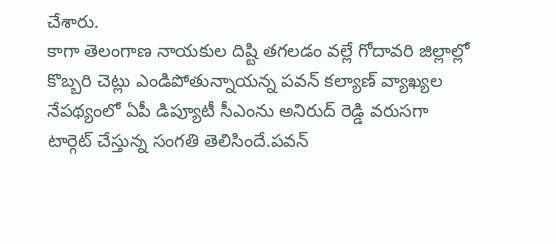చేశారు.
కాగా తెలంగాణ నాయకుల దిష్టి తగలడం వల్లే గోదావరి జిల్లాల్లో కొబ్బరి చెట్లు ఎండిపోతున్నాయన్న పవన్ కల్యాణ్ వ్యాఖ్యల నేపథ్యంలో ఏపీ డిప్యూటీ సీఎంను అనిరుద్ రెడ్డి వరుసగా టార్గెట్ చేస్తున్న సంగతి తెలిసిందే.పవన్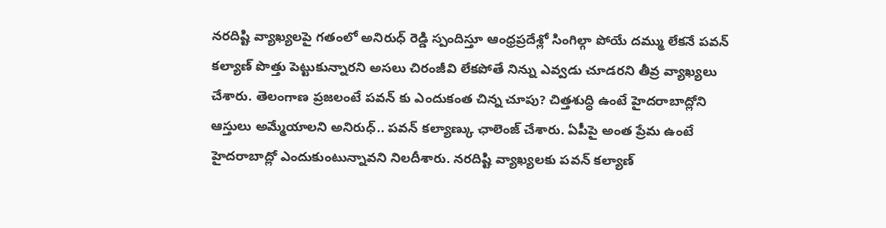నరదిష్టి వ్యాఖ్యలపై గతంలో అనిరుధ్ రెడ్డి స్పందిస్తూ ఆంధ్రప్రదేశ్లో సింగిల్గా పోయే దమ్ము లేకనే పవన్ కల్యాణ్ పొత్తు పెట్టుకున్నారని అసలు చిరంజీవి లేకపోతే నిన్ను ఎవ్వడు చూడరని తీవ్ర వ్యాఖ్యలు చేశారు. తెలంగాణ ప్రజలంటే పవన్ కు ఎందుకంత చిన్న చూపు? చిత్తశుద్ధి ఉంటే హైదరాబాద్లోని ఆస్తులు అమ్మేయాలని అనిరుధ్.. పవన్ కల్యాణ్కు ఛాలెంజ్ చేశారు. ఏపీపై అంత ప్రేమ ఉంటే హైదరాబాద్లో ఎందుకుంటున్నావని నిలదీశారు. నరదిష్టి వ్యాఖ్యలకు పవన్ కల్యాణ్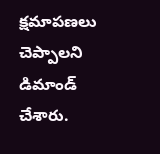క్షమాపణలు చెప్పాలని డిమాండ్ చేశారు.